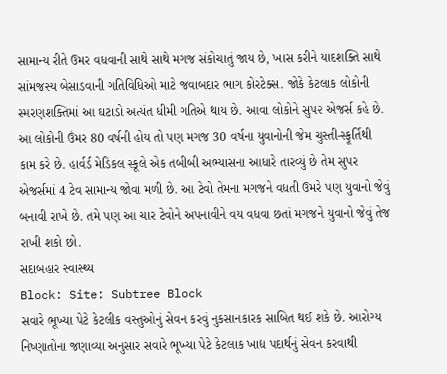સામાન્ય રીતે ઉમર વધવાની સાથે સાથે મગજ સંકોચાતું જાય છે, ખાસ કરીને યાદશક્તિ સાથે સાંમજસ્ય બેસાડવાની ગતિવિધિઓ માટે જવાબદાર ભાગ કોરટેક્સ. જોકે કેટલાક લોકોની સ્મરણશક્તિમાં આ ઘટાડો અત્યંત ધીમી ગતિએ થાય છે. આવા લોકોને સુ૫૨ એજર્સ કહે છે. આ લોકોની ઉંમર 80 વર્ષની હોય તો પણ મગજ 30 વર્ષના યુવાનોની જેમ ચુસ્તી-સ્ફૂર્તિથી કામ કરે છે. હાર્વર્ડ મેડિકલ સ્કૂલે એક તબીબી અભ્યાસના આધારે તારવ્યું છે તેમ સુપર એજર્સમાં 4 ટેવ સામાન્ય જોવા મળી છે. આ ટેવો તેમના મગજને વધતી ઉમરે પણ યુવાનો જેવું બનાવી રાખે છે. તમે પણ આ ચાર ટેવોને અપનાવીને વય વધવા છતાં મગજને યુવાનો જેવું તેજ રાખી શકો છો.
સદાબહાર સ્વાસ્થ્ય
Block: Site: Subtree Block
સવારે ભૂખ્યા પેટે કેટલીક વસ્તુઓનું સેવન કરવું નુકસાનકારક સાબિત થઈ શકે છે. આરોગ્ય નિષ્ણાતોના જણાવ્યા અનુસાર સવારે ભૂખ્યા પેટે કેટલાક ખાદ્ય પદાર્થનું સેવન કરવાથી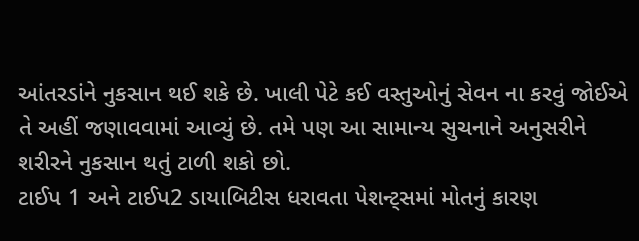આંતરડાંને નુકસાન થઈ શકે છે. ખાલી પેટે કઈ વસ્તુઓનું સેવન ના કરવું જોઈએ તે અહીં જણાવવામાં આવ્યું છે. તમે પણ આ સામાન્ય સુચનાને અનુસરીને શરીરને નુકસાન થતું ટાળી શકો છો.
ટાઈપ 1 અને ટાઈપ2 ડાયાબિટીસ ધરાવતા પેશન્ટ્સમાં મોતનું કારણ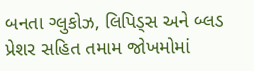બનતા ગ્લુકોઝ, લિપિડ્સ અને બ્લડ પ્રેશર સહિત તમામ જોખમોમાં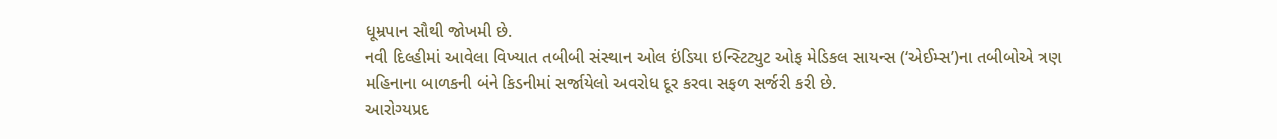ધૂમ્રપાન સૌથી જોખમી છે.
નવી દિલ્હીમાં આવેલા વિખ્યાત તબીબી સંસ્થાન ઓલ ઇંડિયા ઇન્સ્ટિટ્યુટ ઓફ મેડિકલ સાયન્સ (‘એઈમ્સ’)ના તબીબોએ ત્રણ મહિનાના બાળકની બંને કિડનીમાં સર્જાયેલો અવરોધ દૂર કરવા સફળ સર્જરી કરી છે.
આરોગ્યપ્રદ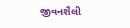જીવનશૈલી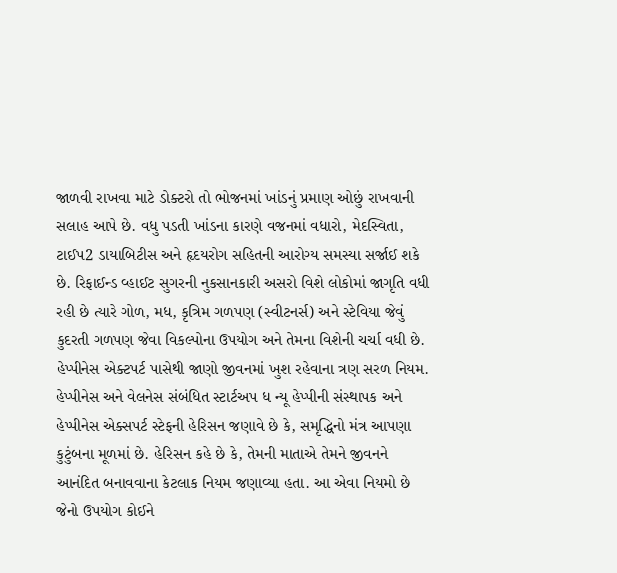જાળવી રાખવા માટે ડોક્ટરો તો ભોજનમાં ખાંડનું પ્રમાણ ઓછું રાખવાની સલાહ આપે છે. વધુ પડતી ખાંડના કારણે વજનમાં વધારો, મેદસ્વિતા, ટાઈપ2 ડાયાબિટીસ અને હૃદયરોગ સહિતની આરોગ્ય સમસ્યા સર્જાઈ શકે છે. રિફાઈન્ડ વ્હાઈટ સુગરની નુકસાનકારી અસરો વિશે લોકોમાં જાગૃતિ વધી રહી છે ત્યારે ગોળ, મધ, કૃત્રિમ ગળપણ (સ્વીટનર્સ) અને સ્ટેવિયા જેવું કુદરતી ગળપણ જેવા વિકલ્પોના ઉપયોગ અને તેમના વિશેની ચર્ચા વધી છે.
હેપ્પીનેસ એક્ટપર્ટ પાસેથી જાણો જીવનમાં ખુશ રહેવાના ત્રણ સરળ નિયમ. હેપ્પીનેસ અને વેલનેસ સંબંધિત સ્ટાર્ટઅપ ધ ન્યૂ હેપ્પીની સંસ્થાપક અને હેપ્પીનેસ એક્સપર્ટ સ્ટેફની હેરિસન જણાવે છે કે, સમૃદ્ધિનો મંત્ર આપણા કુટુંબના મૂળમાં છે. હેરિસન કહે છે કે, તેમની માતાએ તેમને જીવનને આનંદિત બનાવવાના કેટલાક નિયમ જણાવ્યા હતા. આ એવા નિયમો છે જેનો ઉપયોગ કોઈને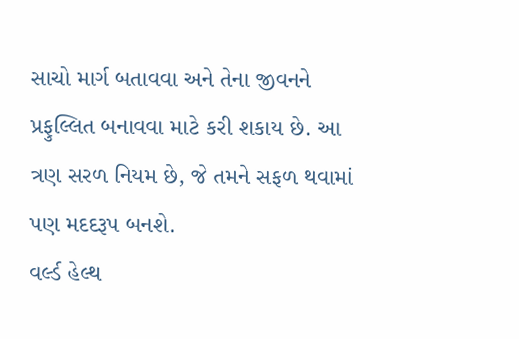સાચો માર્ગ બતાવવા અને તેના જીવનને પ્રફુલ્લિત બનાવવા માટે કરી શકાય છે. આ ત્રણ સરળ નિયમ છે, જે તમને સફળ થવામાં પણ મદદરૂપ બનશે.
વર્લ્ડ હેલ્થ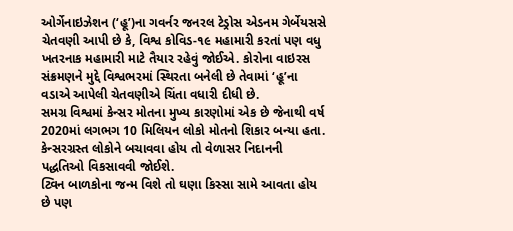ઓર્ગેનાઇઝેશન (‘હૂ’)ના ગવર્નર જનરલ ટેડ્રોસ એડનમ ગેર્બેયસસે ચેતવણી આપી છે કે, વિશ્વ કોવિડ-૧૯ મહામારી કરતાં પણ વધુ ખતરનાક મહામારી માટે તૈયાર રહેવું જોઈએ. કોરોના વાઇરસ સંક્રમણને મુદ્દે વિશ્વભરમાં સ્થિરતા બનેલી છે તેવામાં ‘હૂ’ના વડાએ આપેલી ચેતવણીએ ચિંતા વધારી દીધી છે.
સમગ્ર વિશ્વમાં કેન્સર મોતના મુખ્ય કારણોમાં એક છે જેનાથી વર્ષ 2020માં લગભગ 10 મિલિયન લોકો મોતનો શિકાર બન્યા હતા. કેન્સરગ્રસ્ત લોકોને બચાવવા હોય તો વેળાસર નિદાનની પદ્ધતિઓ વિકસાવવી જોઈશે.
ટ્વિન બાળકોના જન્મ વિશે તો ઘણા કિસ્સા સામે આવતા હોય છે પણ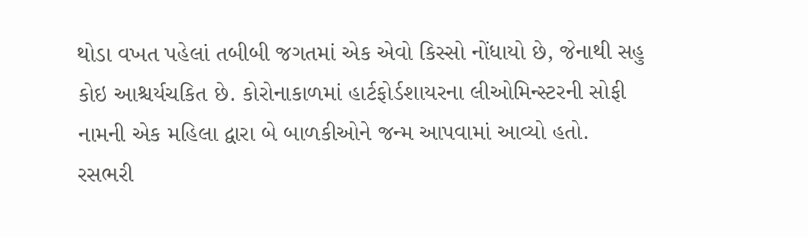થોડા વખત પહેલાં તબીબી જગતમાં એક એવો કિસ્સો નોંધાયો છે, જેનાથી સહુ કોઇ આશ્ચર્યચકિત છે. કોરોનાકાળમાં હાર્ટફોર્ડશાયરના લીઓમિન્સ્ટરની સોફી નામની એક મહિલા દ્વારા બે બાળકીઓને જન્મ આપવામાં આવ્યો હતો.
રસભરી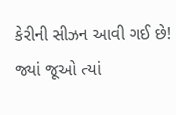કેરીની સીઝન આવી ગઈ છે! જ્યાં જૂઓ ત્યાં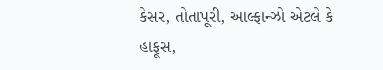કેસર, તોતાપૂરી, આલ્ફાન્ઝો એટલે કે હાફૂસ,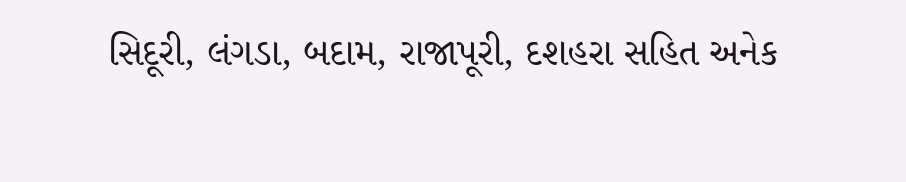સિદૂરી, લંગડા, બદામ, રાજાપૂરી, દશહરા સહિત અનેક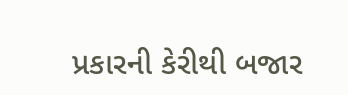પ્રકારની કેરીથી બજાર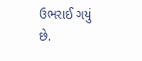ઉભરાઈ ગયું છે.